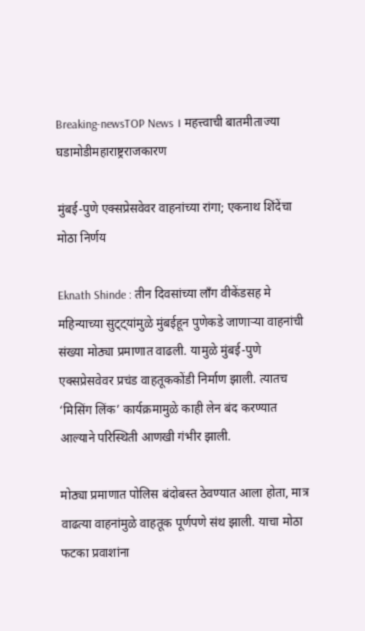Breaking-newsTOP News । महत्त्वाची बातमीताज्या घडामोडीमहाराष्ट्रराजकारण

मुंबई-पुणे एक्सप्रेसवेवर वाहनांच्या रांगा; एकनाथ शिंदेंचा मोठा निर्णय

Eknath Shinde : तीन दिवसांच्या लाँग वीकेंडसह मे महिन्याच्या सुट्ट्यांमुळे मुंबईहून पुणेकडे जाणाऱ्या वाहनांची संख्या मोठ्या प्रमाणात वाढली. यामुळे मुंबई-पुणे एक्सप्रेसवेवर प्रचंड वाहतूककोंडी निर्माण झाली. त्यातच ‘मिसिंग लिंक’ कार्यक्रमामुळे काही लेन बंद करण्यात आल्याने परिस्थिती आणखी गंभीर झाली.

मोठ्या प्रमाणात पोलिस बंदोबस्त ठेवण्यात आला होता, मात्र वाढत्या वाहनांमुळे वाहतूक पूर्णपणे संथ झाली. याचा मोठा फटका प्रवाशांना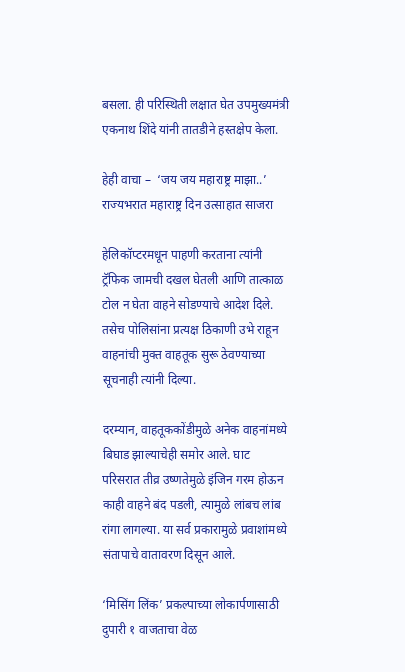बसला. ही परिस्थिती लक्षात घेत उपमुख्यमंत्री एकनाथ शिंदे यांनी तातडीने हस्तक्षेप केला.

हेही वाचा –  ‘जय जय महाराष्ट्र माझा..’ राज्यभरात महाराष्ट्र दिन उत्साहात साजरा

हेलिकॉप्टरमधून पाहणी करताना त्यांनी ट्रॅफिक जामची दखल घेतली आणि तात्काळ टोल न घेता वाहने सोडण्याचे आदेश दिले. तसेच पोलिसांना प्रत्यक्ष ठिकाणी उभे राहून वाहनांची मुक्त वाहतूक सुरू ठेवण्याच्या सूचनाही त्यांनी दिल्या.

दरम्यान, वाहतूककोंडीमुळे अनेक वाहनांमध्ये बिघाड झाल्याचेही समोर आले. घाट परिसरात तीव्र उष्णतेमुळे इंजिन गरम होऊन काही वाहने बंद पडली, त्यामुळे लांबच लांब रांगा लागल्या. या सर्व प्रकारामुळे प्रवाशांमध्ये संतापाचे वातावरण दिसून आले.

‘मिसिंग लिंक’ प्रकल्पाच्या लोकार्पणासाठी दुपारी १ वाजताचा वेळ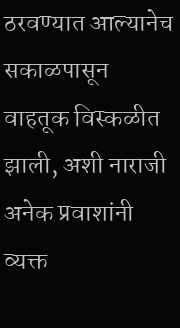ठरवण्यात आल्यानेच सकाळपासून वाहतूक विस्कळीत झाली, अशी नाराजी अनेक प्रवाशांनी व्यक्त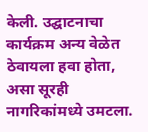केली. उद्घाटनाचा कार्यक्रम अन्य वेळेत ठेवायला हवा होता, असा सूरही नागरिकांमध्ये उमटला.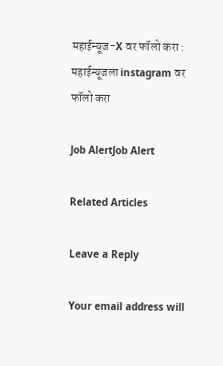महाईन्यूज-X वर फॉलो करा : महाईन्यूजला instagram वर फॉलो करा

Job AlertJob Alert

Related Articles

Leave a Reply

Your email address will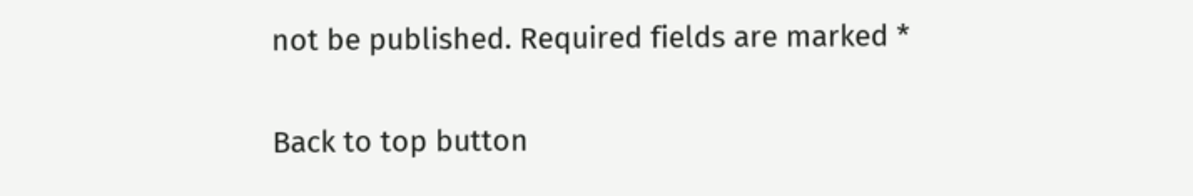not be published. Required fields are marked *

Back to top button